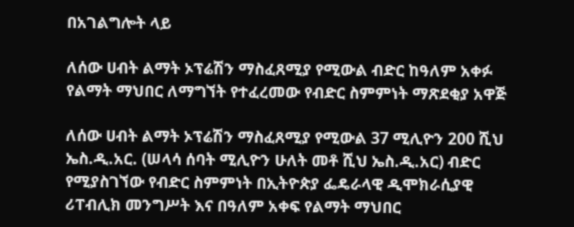በአገልግሎት ላይ

ለሰው ሀብት ልማት ኦፕሬሽን ማስፈጸሚያ የሚውል ብድር ከዓለም አቀፉ የልማት ማህበር ለማግኘት የተፈረመው የብድር ስምምነት ማጽደቂያ አዋጅ

ለሰው ሀብት ልማት ኦፕሬሽን ማስፈጸሚያ የሚውል 37 ሚሊዮን 200 ሺህ ኤስ.ዲ.አር. (ሠላሳ ሰባት ሚሊዮን ሁለት መቶ ሺህ ኤስ.ዲ.አር) ብድር የሚያስገኘው የብድር ስምምነት በኢትዮጵያ ፌዴራላዊ ዲሞክራሲያዊ ሪፐብሊክ መንግሥት እና በዓለም አቀፍ የልማት ማህበር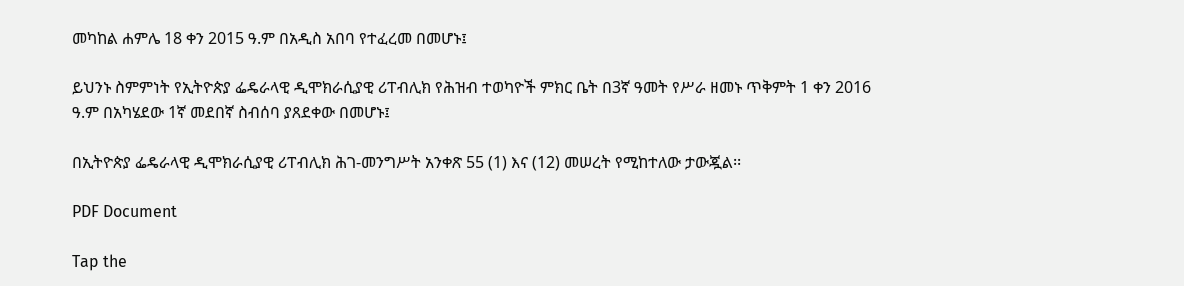መካከል ሐምሌ 18 ቀን 2015 ዓ.ም በአዲስ አበባ የተፈረመ በመሆኑ፤

ይህንኑ ስምምነት የኢትዮጵያ ፌዴራላዊ ዲሞክራሲያዊ ሪፐብሊክ የሕዝብ ተወካዮች ምክር ቤት በ3ኛ ዓመት የሥራ ዘመኑ ጥቅምት 1 ቀን 2016 ዓ.ም በአካሄደው 1ኛ መደበኛ ስብሰባ ያጸደቀው በመሆኑ፤

በኢትዮጵያ ፌዴራላዊ ዲሞክራሲያዊ ሪፐብሊክ ሕገ-መንግሥት አንቀጽ 55 (1) እና (12) መሠረት የሚከተለው ታውጇል፡፡

PDF Document

Tap the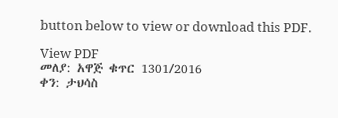button below to view or download this PDF.

View PDF
መለያ: አዋጅ ቁጥር 1301/2016
ቀን: ታህሳስ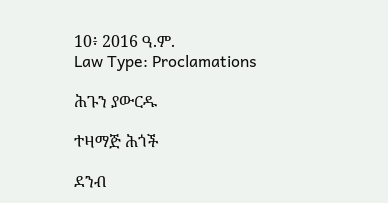10፥ 2016 ዓ.ም.
Law Type: Proclamations

ሕጉን ያውርዱ

ተዛማጅ ሕጎች

ደንብ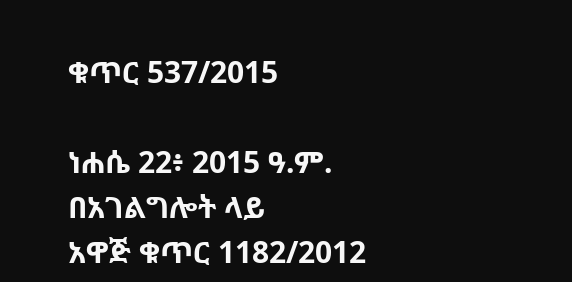ቁጥር 537/2015

ነሐሴ 22፥ 2015 ዓ.ም.
በአገልግሎት ላይ
አዋጅ ቁጥር 1182/2012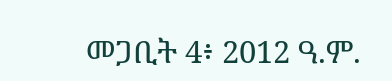መጋቢት 4፥ 2012 ዓ.ም.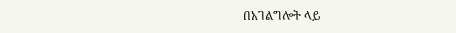በአገልግሎት ላይ